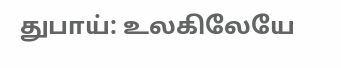துபாய்: உலகிலேயே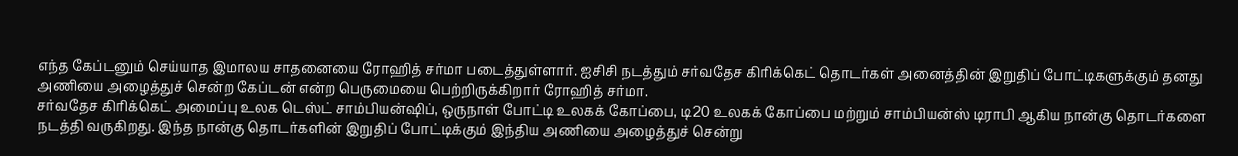எந்த கேப்டனும் செய்யாத இமாலய சாதனையை ரோஹித் சர்மா படைத்துள்ளார். ஐசிசி நடத்தும் சர்வதேச கிரிக்கெட் தொடர்கள் அனைத்தின் இறுதிப் போட்டிகளுக்கும் தனது அணியை அழைத்துச் சென்ற கேப்டன் என்ற பெருமையை பெற்றிருக்கிறார் ரோஹித் சர்மா.
சர்வதேச கிரிக்கெட் அமைப்பு உலக டெஸ்ட் சாம்பியன்ஷிப், ஒருநாள் போட்டி உலகக் கோப்பை, டி20 உலகக் கோப்பை மற்றும் சாம்பியன்ஸ் டிராபி ஆகிய நான்கு தொடர்களை நடத்தி வருகிறது. இந்த நான்கு தொடர்களின் இறுதிப் போட்டிக்கும் இந்திய அணியை அழைத்துச் சென்று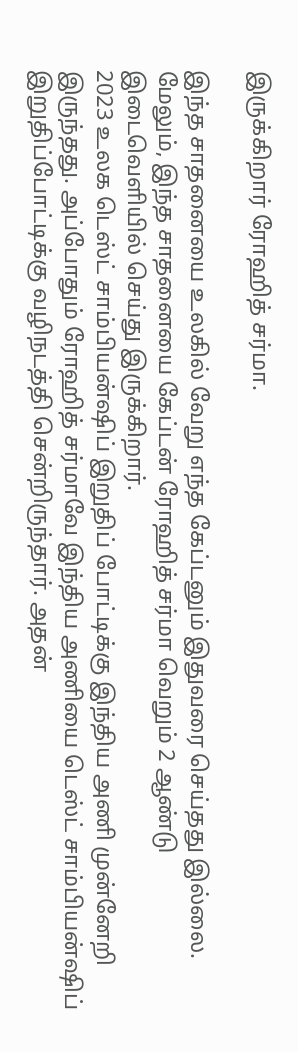இருக்கிறார் ரோஹித் சர்மா.

இந்த சாதனையை உலகில் வேறு எந்த கேப்டனும் இதுவரை செய்தது இல்லை. மேலும், இந்த சாதனையை கேப்டன் ரோஹித் சர்மா வெறும் 2 ஆண்டு இடைவெளியில் செய்து இருக்கிறார்.
2023 உலக டெஸ்ட் சாம்பியன்ஷிப் இறுதிப் போட்டிக்கு இந்திய அணி முன்னேறி இருந்தது. அப்போதும் ரோஹித் சர்மாவே இந்திய அணியை டெஸ்ட் சாம்பியன்ஷிப் இறுதிப்போட்டிக்கு வழிநடத்தி சென்றிருந்தார். அதன்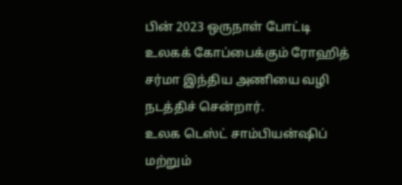பின் 2023 ஒருநாள் போட்டி உலகக் கோப்பைக்கும் ரோஹித் சர்மா இந்திய அணியை வழி நடத்திச் சென்றார்.
உலக டெஸ்ட் சாம்பியன்ஷிப் மற்றும்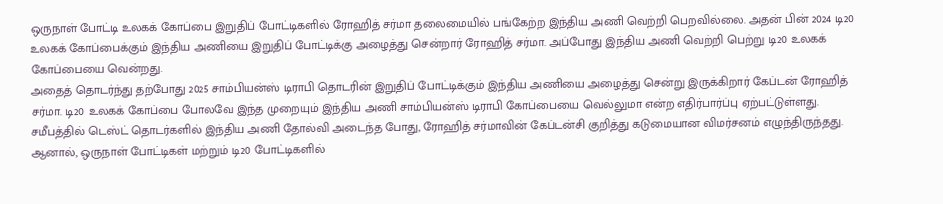ஒருநாள் போட்டி உலகக் கோப்பை இறுதிப் போட்டிகளில் ரோஹித் சர்மா தலைமையில் பங்கேற்ற இந்திய அணி வெற்றி பெறவில்லை. அதன் பின் 2024 டி20 உலகக் கோப்பைக்கும் இந்திய அணியை இறுதிப் போட்டிக்கு அழைத்து சென்றார் ரோஹித் சர்மா. அப்போது இந்திய அணி வெற்றி பெற்று டி20 உலகக் கோப்பையை வென்றது.
அதைத் தொடர்ந்து தற்போது 2025 சாம்பியன்ஸ் டிராபி தொடரின் இறுதிப் போட்டிக்கும் இந்திய அணியை அழைத்து சென்று இருக்கிறார் கேப்டன் ரோஹித் சர்மா. டி20 உலகக் கோப்பை போலவே இந்த முறையும் இந்திய அணி சாம்பியன்ஸ் டிராபி கோப்பையை வெல்லுமா என்ற எதிர்பார்ப்பு ஏற்பட்டுள்ளது.
சமீபத்தில் டெஸ்ட் தொடர்களில் இந்திய அணி தோல்வி அடைந்த போது, ரோஹித் சர்மாவின் கேப்டன்சி குறித்து கடுமையான விமர்சனம் எழுந்திருந்தது. ஆனால், ஒருநாள் போட்டிகள் மற்றும் டி20 போட்டிகளில்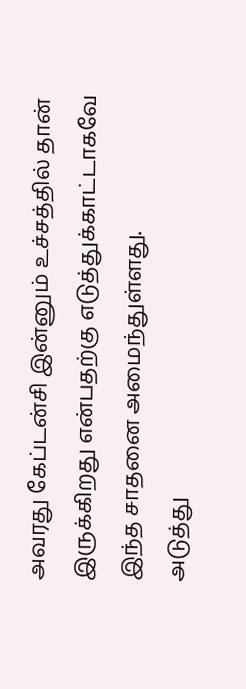அவரது கேப்டன்சி இன்னும் உச்சத்தில் தான் இருக்கிறது என்பதற்கு எடுத்துக்காட்டாகவே இந்த சாதனை அமைந்துள்ளது.
அடுத்து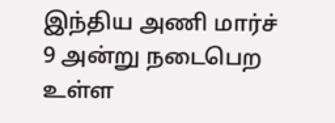இந்திய அணி மார்ச் 9 அன்று நடைபெற உள்ள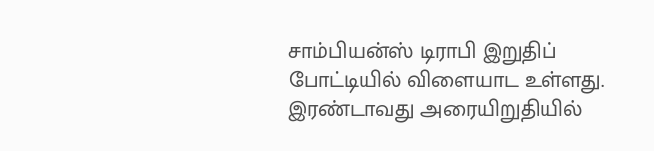சாம்பியன்ஸ் டிராபி இறுதிப் போட்டியில் விளையாட உள்ளது. இரண்டாவது அரையிறுதியில்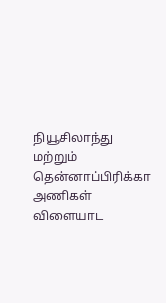நியூசிலாந்து மற்றும் தென்னாப்பிரிக்கா அணிகள் விளையாட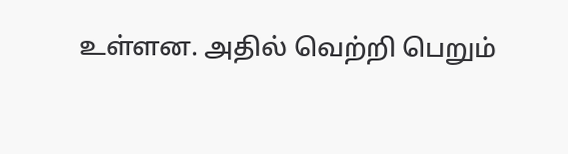உள்ளன. அதில் வெற்றி பெறும்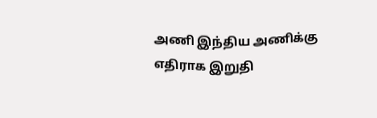அணி இந்திய அணிக்கு எதிராக இறுதி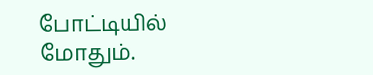போட்டியில் மோதும்.